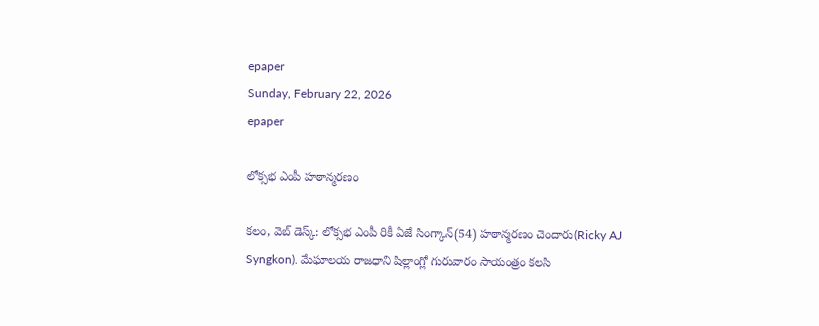epaper
Sunday, February 22, 2026
epaper

లోక్సభ ఎంపీ హఠాన్మరణం

కలం, వెబ్ డెస్క్: లోక్సభ ఎంపీ రికీ ఏజే సింగ్కాన్(54) హఠాన్మరణం చెందారు(Ricky AJ Syngkon). మేఘాలయ రాజధాని షిల్లాంగ్లో గురువారం సాయంత్రం కలసి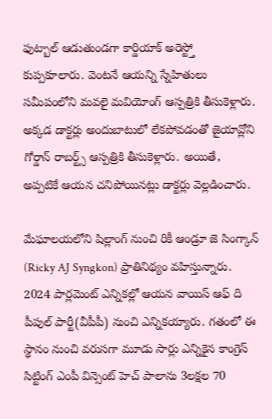ఫుట్బాల్ ఆడుతుండగా కార్డియాక్ అరెస్ట్తో కుప్పకూలారు. వెంటనే ఆయన్ని స్నేహితులు సమీపంలోని మవలై మవియోంగ్ ఆస్పత్రికి తీసుకెళ్లారు. అక్కడ డాక్టర్లు అందుబాటులో లేకపోవడంతో జైయావ్లోని గోర్డాన్ రాబర్ట్స్ ఆస్పత్రికి తీసుకెళ్లారు. అయితే, అప్పటికే ఆయన చనిపోయినట్లు డాక్టర్లు వెల్లడించారు.

మేఘాలయలోని షిల్లాంగ్ నుంచి రికీ ఆండ్రూ జె సింగ్కాన్ (Ricky AJ Syngkon) ప్రాతినిథ్యం వహిస్తున్నారు. 2024 పార్లమెంట్ ఎన్నికల్లో ఆయన వాయిస్ ఆఫ్ ది పీపుల్ పార్టీ(వీపీపీ) నుంచి ఎన్నికయ్యారు. గతంలో ఈ స్థానం నుంచి వరుసగా మూడు సార్లు ఎన్నికైన కాంగ్రెస్ సిట్టింగ్ ఎంపీ విన్సెంట్ హెచ్ పాలాను 3లక్షల 70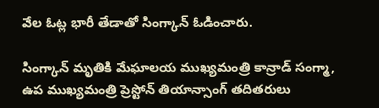వేల ఓట్ల భారీ తేడాతో సింగ్కాన్ ఓడించారు.

సింగ్కాన్ మృతికి మేఘాలయ ముఖ్యమంత్రి కాన్రాడ్ సంగ్మా, ఉప ముఖ్యమంత్రి ప్రెస్టోన్ తియాన్సాంగ్ తదితరులు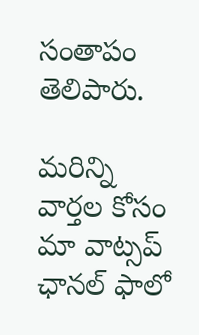సంతాపం తెలిపారు.

మ‌రిన్ని వార్త‌ల కోసం మా వాట్స‌ప్ ఛాన‌ల్ ఫాలో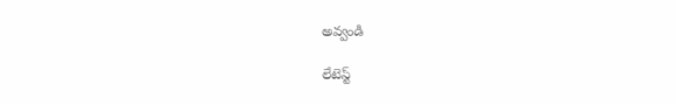అవ్వండి

లేటెస్ట్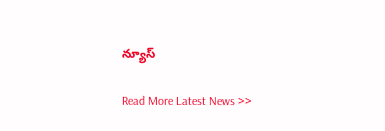న్యూస్‌

Read More Latest News >>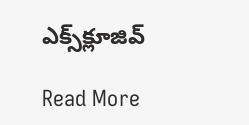ఎక్స్‌క్లూజివ్‌

Read More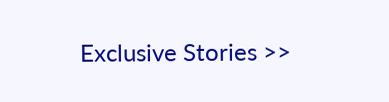Exclusive Stories >>